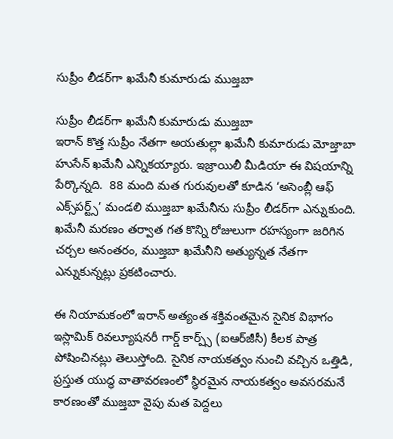సుప్రీం లీడర్‌గా ఖమేనీ కుమారుడు ముజ్తబా

సుప్రీం లీడర్‌గా ఖమేనీ కుమారుడు ముజ్తబా
ఇరాన్ కొత్త సుప్రీం నేత‌గా అయ‌తుల్లా ఖ‌మేనీ కుమారుడు మోజ్తాబా హుసేన్ ఖ‌మేనీ ఎన్నిక‌య్యారు. ఇజ్రాయిలీ మీడియా ఈ విష‌యాన్ని పేర్కొన్న‌ది.  88 మంది మత గురువులతో కూడిన ‘అసెంబ్లీ ఆఫ్ ఎక్స్‌పర్ట్స్’ మండలి ముజ్తబా ఖమేనీను సుప్రీం లీడర్‌గా ఎన్నుకుంది.  ఖమేనీ మరణం తర్వాత గత కొన్ని రోజులుగా రహస్యంగా జరిగిన చర్చల అనంతరం, ముజ్తబా ఖమేనీని అత్యున్నత నేతగా ఎన్నుకున్నట్లు ప్రకటించారు.

ఈ నియామకంలో ఇరాన్ అత్యంత శక్తివంతమైన సైనిక విభాగం ఇస్లామిక్ రివల్యూషనరీ గార్డ్ కార్ప్స్ (ఐఆర్‌జీసీ) కీలక పాత్ర పోషించినట్లు తెలుస్తోంది. సైనిక నాయకత్వం నుంచి వచ్చిన ఒత్తిడి, ప్రస్తుత యుద్ధ వాతావరణంలో స్థిరమైన నాయకత్వం అవసరమనే కారణంతో ముజ్తబా వైపు మత పెద్దలు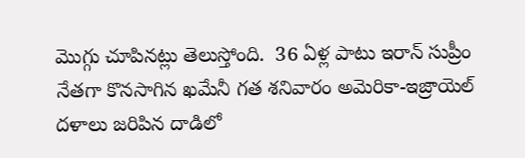మొగ్గు చూపినట్లు తెలుస్తోంది.  36 ఏళ్ల పాటు ఇరాన్ సుప్రీం నేత‌గా కొన‌సాగిన ఖ‌మేనీ గ‌త శ‌నివారం అమెరికా-ఇజ్రాయెల్ ద‌ళాలు జ‌రిపిన దాడిలో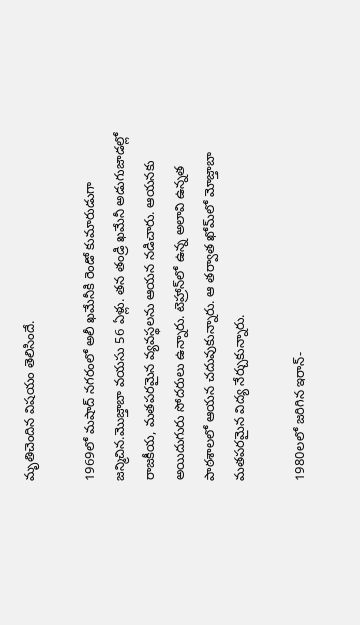మృతిచెందిన విష‌యం తెలిసిందే.

1969లో మషాద్ నగరంలో అలీ ఖమేనీకి రెండో కుమారుడుగా జన్మిచిన.మొజ్తాబా వ‌య‌సు 56 ఏళ్లు. త‌న తండ్రి ఖ‌మేనీ అడుగుజాడ‌ల్లో రాజ‌కీయ‌, మ‌త‌ప‌ర‌మైన వ్య‌వ‌స్థ‌ల‌ను ఆయ‌న న‌డిచారు. ఆయ‌న‌కు అయిదుగురు సోద‌రులు ఉన్నారు. టెహ్రాన్‌లో ఉన్న అలావి ఉన్న‌త పాఠ‌శాల‌లో ఆయ‌న చ‌దువుకున్నారు. ఆ తర్వాత ఖోమ్‌లో మోజ్తాబా మ‌త‌ప‌ర‌మైన విద్య నేర్చుకున్నారు.

1980లలో జరిగిన ఇరాన్-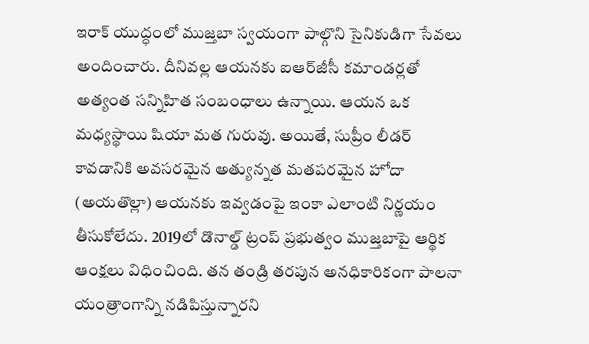ఇరాక్ యుద్ధంలో ముజ్తబా స్వయంగా పాల్గొని సైనికుడిగా సేవలు అందించారు. దీనివల్ల ఆయనకు ఐఆర్‌జీసీ కమాండర్లతో అత్యంత సన్నిహిత సంబంధాలు ఉన్నాయి. ఆయన ఒక మధ్యస్థాయి షియా మత గురువు. అయితే, సుప్రీం లీడర్ కావడానికి అవసరమైన అత్యున్నత మతపరమైన హోదా (అయతొల్లా) ఆయనకు ఇవ్వడంపై ఇంకా ఎలాంటి నిర్ణయం తీసుకోలేదు. 2019లో డొనాల్డ్ ట్రంప్ ప్రభుత్వం ముజ్తబాపై ఆర్థిక ఆంక్షలు విధించింది. తన తండ్రి తరపున అనధికారికంగా పాలనా యంత్రాంగాన్ని నడిపిస్తున్నారని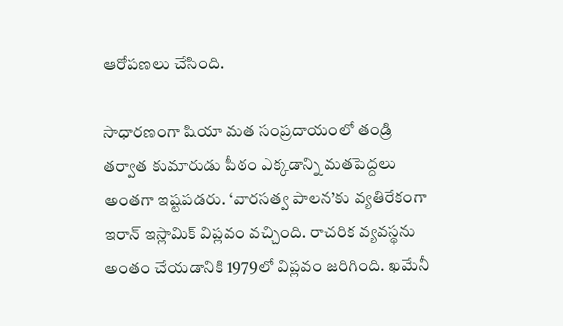ఆరోపణలు చేసింది.

సాధారణంగా షియా మత సంప్రదాయంలో తండ్రి తర్వాత కుమారుడు పీఠం ఎక్కడాన్ని మతపెద్దలు అంతగా ఇష్టపడరు. ‘వారసత్వ పాలన’కు వ్యతిరేకంగా ఇరాన్ ఇస్లామిక్ విప్లవం వచ్చింది. రాచరిక వ్యవస్థను అంతం చేయడానికి 1979లో విప్లవం జరిగింది. ఖమేనీ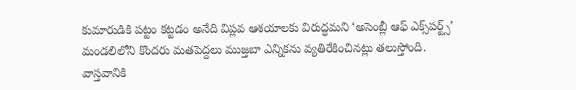కుమారుడికి పట్టం కట్టడం అనేది విప్లవ ఆశయాలకు విరుద్ధమని ‘అసెంబ్లీ ఆఫ్ ఎక్స్‌పర్ట్స్’ మండలిలోని కొందరు మతపెద్దలు ముజ్తబా ఎన్నికను వ్యతిరేకించినట్లు తలుస్తోంది.
వాస్తవానికి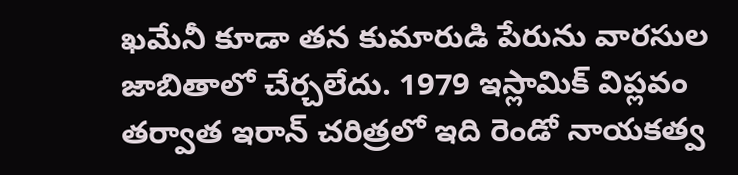ఖమేనీ కూడా తన కుమారుడి పేరును వారసుల జాబితాలో చేర్చలేదు. 1979 ఇస్లామిక్ విప్లవం తర్వాత ఇరాన్ చరిత్రలో ఇది రెండో నాయకత్వ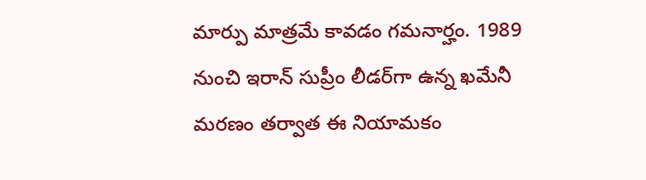మార్పు మాత్రమే కావడం గమనార్హం. 1989 నుంచి ఇరాన్ సుప్రీం లీడర్‌గా ఉన్న ఖమేనీ మరణం తర్వాత ఈ నియామకం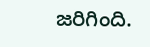జరిగింది.